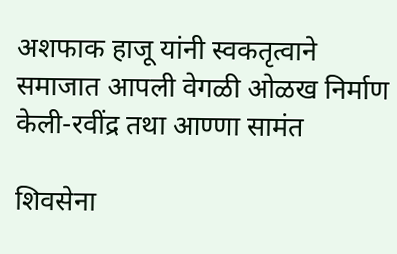अशफाक हाजू यांनी स्वकतृत्वाने समाजात आपली वेगळी ओळख निर्माण केली-रवींद्र तथा आण्णा सामंत

शिवसेना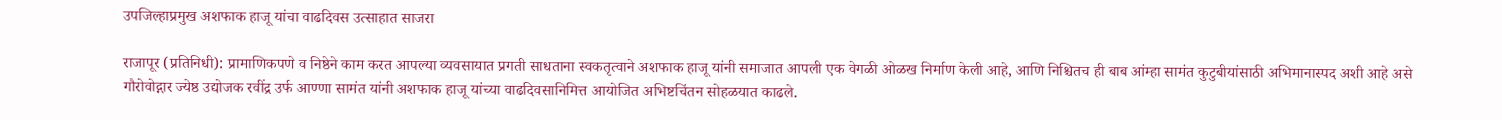उपजिल्हाप्रमुख अशफाक हाजू यांचा वाढदिवस उत्साहात साजरा

राजापूर (प्रतिनिधी): प्रामाणिकपणे व निष्ठेने काम करत आपल्या व्यवसायात प्रगती साधताना स्वकतृत्वाने अशफाक हाजू यांनी समाजात आपली एक वेगळी ओळख निर्माण केली आहे, आणि निश्चितच ही बाब आंम्हा सामंत कुटुबीयांसाठी अभिमानास्पद अशी आहे असे गौरोवोद्गार ज्येष्ठ उद्योजक रवींद्र उर्फ आण्णा सामंत यांनी अशफाक हाजू यांच्या वाढदिवसानिमित्त आयोजित अभिष्टचिंतन सोहळयात काढले.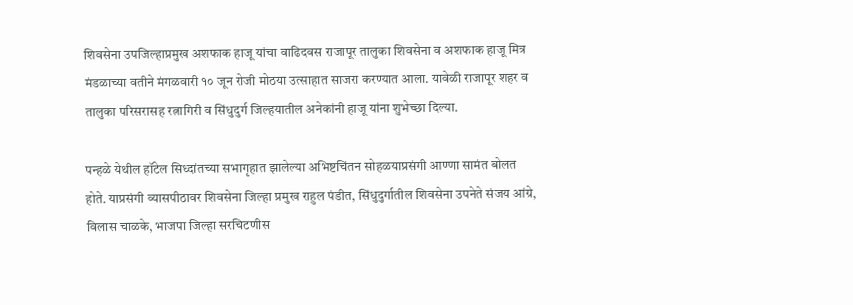शिवसेना उपजिल्हाप्रमुख अशफाक हाजू यांचा वाढिदवस राजापूर तालुका शिवसेना व अशफाक हाजू मित्र मंडळाच्या वतीने मंगळवारी १० जून रोजी मोठया उत्साहात साजरा करण्यात आला. यावेळी राजापूर शहर व तालुका परिसरासह रत्नागिरी व सिंधुदुर्ग जिल्हयातील अनेकांनी हाजू यांना शुभेच्छा दिल्या.

पन्हळे येथील हॉटेल सिध्दांतच्या सभागृहात झालेल्या अभिष्टचिंतन सोहळयाप्रसंगी आण्णा सामंत बोलत होते. याप्रसंगी व्यासपीठावर शिवसेना जिल्हा प्रमुख राहुल पंडीत, सिंधुदुर्गातील शिवसेना उपनेते संजय आंग्रे, विलास चाळके, भाजपा जिल्हा सरचिटणीस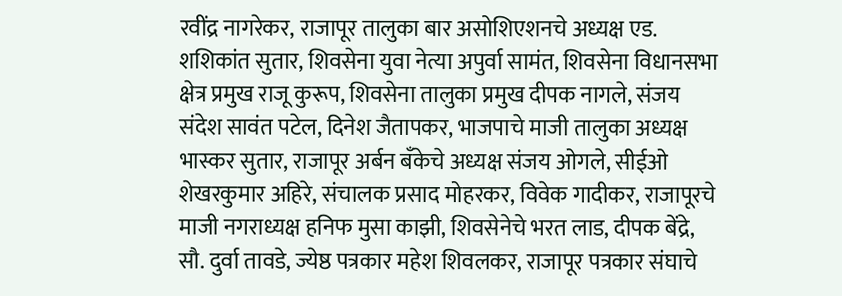रवींद्र नागरेकर, राजापूर तालुका बार असोशिएशनचे अध्यक्ष एड. शशिकांत सुतार, शिवसेना युवा नेत्या अपुर्वा सामंत, शिवसेना विधानसभा क्षेत्र प्रमुख राजू कुरूप, शिवसेना तालुका प्रमुख दीपक नागले, संजय संदेश सावंत पटेल, दिनेश जैतापकर, भाजपाचे माजी तालुका अध्यक्ष भास्कर सुतार, राजापूर अर्बन बँकेचे अध्यक्ष संजय ओगले, सीईओ शेखरकुमार अहिरे, संचालक प्रसाद मोहरकर, विवेक गादीकर, राजापूरचे माजी नगराध्यक्ष हनिफ मुसा काझी, शिवसेनेचे भरत लाड, दीपक बेंद्रे, सौ. दुर्वा तावडे, ज्येष्ठ पत्रकार महेश शिवलकर, राजापूर पत्रकार संघाचे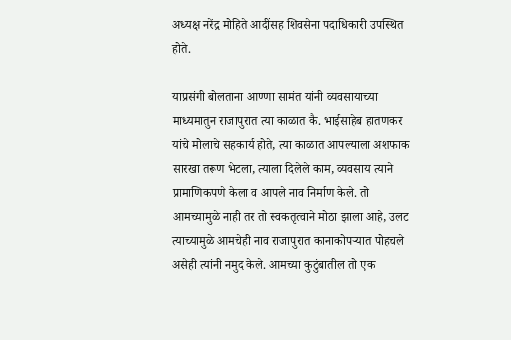अध्यक्ष नरेंद्र मोहिते आदींसह शिवसेना पदाधिकारी उपस्थित होते.

याप्रसंगी बोलताना आण्णा सामंत यांनी व्यवसायाच्या माध्यमातुन राजापुरात त्या काळात कै. भाईसाहेब हातणकर यांचे मोलाचे सहकार्य होते, त्या काळात आपल्याला अशफाक सारखा तरूण भेटला, त्याला दिलेले काम, व्यवसाय त्याने प्रामाणिकपणे केला व आपले नाव निर्माण केले. तो आमच्यामुळे नाही तर तो स्वकतृत्वाने मोठा झाला आहे, उलट त्याच्यामुळे आमचेही नाव राजापुरात कानाकोपऱ्यात पोहचले असेही त्यांनी नमुद केले. आमच्या कुटुंबातील तो एक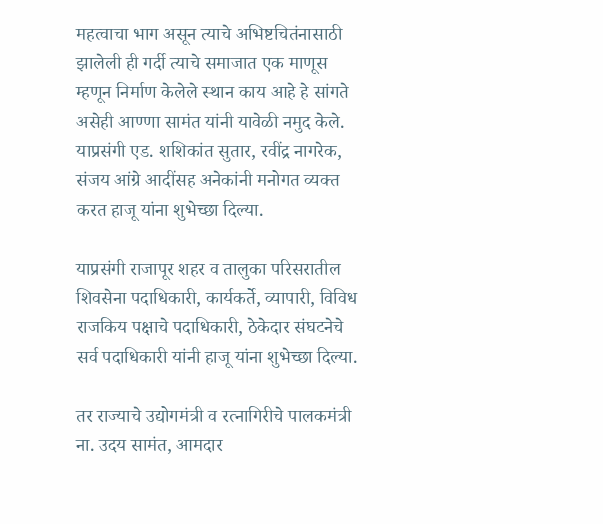महत्वाचा भाग असून त्याचे अभिष्टचितंनासाठी झालेली ही गर्दी त्याचे समाजात एक माणूस म्हणून निर्माण केलेले स्थान काय आहे हे सांगते असेही आण्णा सामंत यांनी यावेळी नमुद केले. याप्रसंगी एड. शशिकांत सुतार, रवींद्र नागरेक, संजय आंग्रे आदींसह अनेकांनी मनोगत व्यक्त करत हाजू यांना शुभेच्छा दिल्या.

याप्रसंगी राजापूर शहर व तालुका परिसरातील शिवसेना पदाधिकारी, कार्यकर्ते, व्यापारी, विविध राजकिय पक्षाचे पदाधिकारी, ठेकेदार संघटनेचे सर्व पदाधिकारी यांनी हाजू यांना शुभेच्छा दिल्या.

तर राज्याचे उद्योगमंत्री व रत्नागिरीचे पालकमंत्री ना. उदय सामंत, आमदार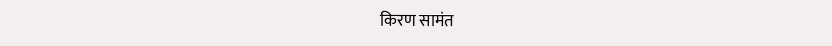किरण सामंत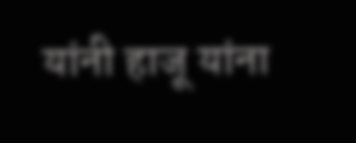यांनी हाजू यांना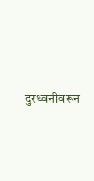दुरध्वनीवरून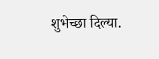शुभेच्छा दिल्या.